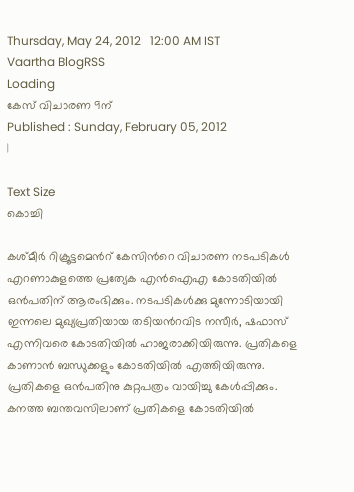Thursday, May 24, 2012   12:00 AM IST
Vaartha BlogRSS
Loading
കേസ് വിചാരണ 9ന്
Published : Sunday, February 05, 2012
|

Text Size
കൊച്ചി

കശ്മീര്‍ റിക്രൂട്ടമെന്‍റ് കേസിന്‍റെ വിചാരണ നടപടികള്‍ എറണാകുളത്തെ പ്രത്യേക എന്‍ഐഎ കോടതിയില്‍ ഒന്‍പതിന് ആരംഭിക്കും. നടപടികള്‍ക്കു മുന്നോടിയായി ഇന്നലെ മുഖ്യപ്രതിയായ തടിയന്‍റവിട നസീര്‍, ഷഫാസ് എന്നിവരെ കോടതിയില്‍ ഹാജരാക്കിയിരുന്നു. പ്രതികളെ കാണാന്‍ ബന്ധുക്കളും കോടതിയില്‍ എത്തിയിരുന്നു. പ്രതികളെ ഒന്‍പതിനു കുറ്റപത്രം വായിച്ചു കേള്‍പ്പിക്കും. കനത്ത ബന്തവസിലാണ് പ്രതികളെ കോടതിയില്‍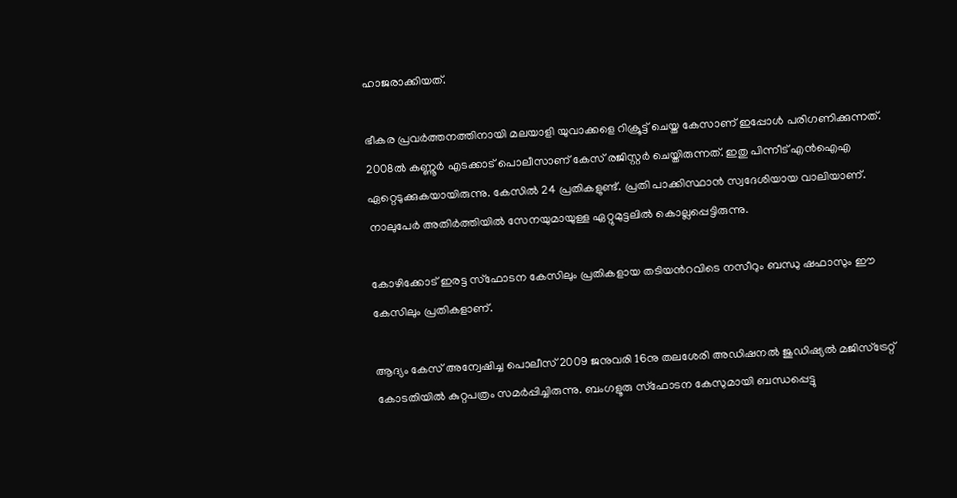ഹാജരാക്കിയത്.

ഭീകര പ്രവര്‍ത്തനത്തിനായി മലയാളി യുവാക്കളെ റിക്രൂട്ട് ചെയ്ത കേസാണ് ഇപ്പോള്‍ പരിഗണിക്കുന്നത്. 2008ല്‍ കണ്ണൂര്‍ എടക്കാട് പൊലീസാണ് കേസ് രജിസ്റ്റര്‍ ചെയ്തിരുന്നത്. ഇതു പിന്നീട് എന്‍ഐഎ ഏറ്റെടുക്കുകയായിരുന്നു. കേസില്‍ 24 പ്രതികളുണ്ട്. പ്രതി പാക്കിസ്ഥാന്‍ സ്വദേശിയായ വാലിയാണ്. നാലുപേര്‍ അതിര്‍ത്തിയില്‍ സേനയുമായുള്ള ഏറ്റുമുട്ടലില്‍ കൊല്ലപ്പെട്ടിരുന്നു.

കോഴിക്കോട് ഇരട്ട സ്ഫോടന കേസിലും പ്രതികളായ തടിയന്‍റവിടെ നസീറും ബന്ധു ഷഫാസും ഈ കേസിലും പ്രതികളാണ്.

ആദ്യം കേസ് അന്വേഷിച്ച പൊലീസ് 2009 ജനുവരി 16നു തലശേരി അഡിഷനല്‍ ജുഡിഷ്യല്‍ മജിസ്ട്രേറ്റ് കോടതിയില്‍ കുറ്റപത്രം സമര്‍പ്പിച്ചിരുന്നു. ബംഗളൂരു സ്ഫോടന കേസുമായി ബന്ധപ്പെട്ടു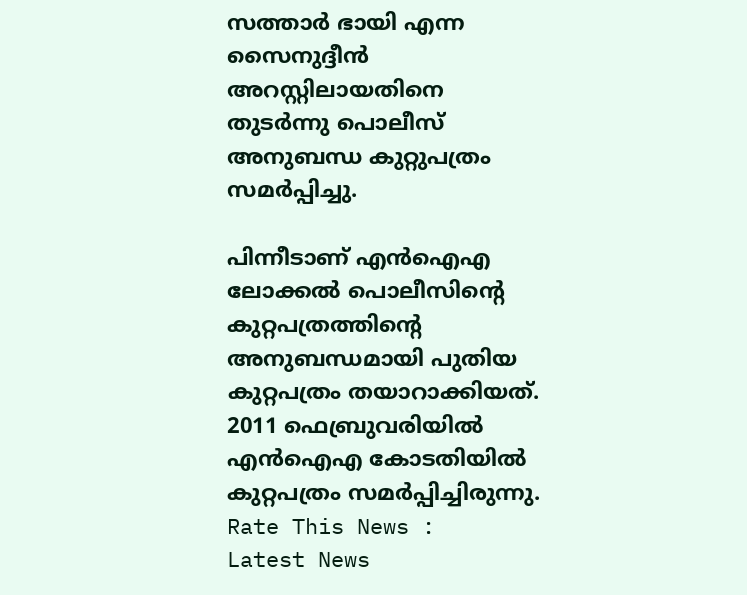സത്താര്‍ ഭായി എന്ന സൈനുദ്ദീന്‍ അറസ്റ്റിലായതിനെ തുടര്‍ന്നു പൊലീസ് അനുബന്ധ കുറ്റുപത്രം സമര്‍പ്പിച്ചു.

പിന്നീടാണ് എന്‍ഐഎ ലോക്കല്‍ പൊലീസിന്‍റെ കുറ്റപത്രത്തിന്‍റെ അനുബന്ധമായി പുതിയ കുറ്റപത്രം തയാറാക്കിയത്. 2011 ഫെബ്രുവരിയില്‍ എന്‍ഐഎ കോടതിയില്‍ കുറ്റപത്രം സമര്‍പ്പിച്ചിരുന്നു.
Rate This News :
Latest News